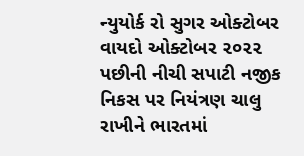ન્યુયોર્ક રો સુગર ઓક્ટોબર વાયદો ઓક્ટોબર ૨૦૨૨ પછીની નીચી સપાટી નજીક
નિકસ પર નિયંત્રણ ચાલુ રાખીને ભારતમાં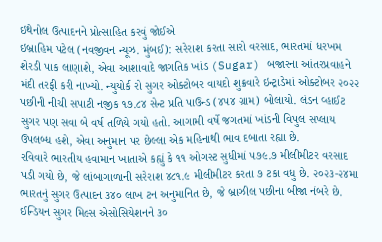ઇથેનોલ ઉત્પાદનને પ્રોત્સાહિત કરવું જોઈએ
ઇબ્રાહિમ પટેલ (નવજીવન ન્યૂઝ. મુંબઈ): સરેરાશ કરતા સારો વરસાદ, ભારતમાં ધરખમ શેરડી પાક લાણાશે, એવા આશાવાદે જાગતિક ખાંડ (Sugar) બજારના આંતરપ્રવાહને મંદી તરફી કરી નાખ્યો. ન્યુયોર્ક રો સુગર ઓક્ટોબર વાયદો શુક્રવારે ઇન્ટ્રાડેમાં ઓક્ટોબર ૨૦૨૨ પછીની નીચી સપાટી નજીક ૧૭.૮૪ સેન્ટ પ્રતિ પાઉન્ડ (૪૫૪ ગ્રામ) બોલાયો. લંડન વ્હાઈટ સુગર પણ સવા બે વર્ષ તળિયે ગયો હતો. આગામી વર્ષે જગતમાં ખાંડની વિપુલ સપ્લાય ઉપલબ્ધ હશે, એવા અનુમાન પર છેલ્લા એક મહિનાથી ભાવ દબાતા રહ્યા છે.
રવિવારે ભારતીય હવામાન ખાતાએ કહ્યું કે ૧૧ ઓગસ્ટ સુધીમાં ૫૭૯.૭ મીલીમીટર વરસાદ પડી ગયો છે, જે લાંબાગાળાની સરેરાશ ૪૮૧.૯ મીલીમીટર કરતા ૭ ટકા વધુ છે. ૨૦૨૩-૨૪મા ભારતનું સુગર ઉત્પાદન ૩૪૦ લાખ ટન અનુમાનિત છે, જે બ્રાઝીલ પછીના બીજા નંબરે છે. ઈન્ડિયન સુગર મિલ્સ એસોસિયેશનને ૩૦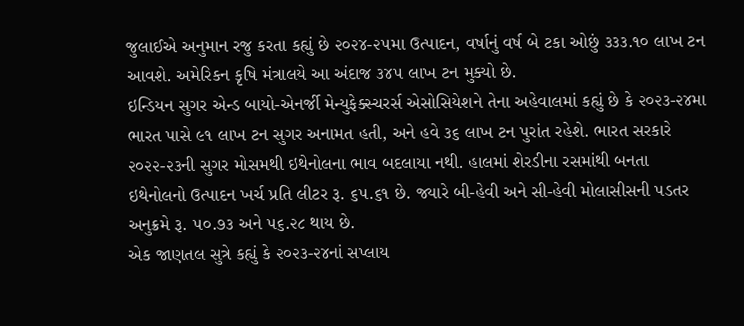જુલાઈએ અનુમાન રજુ કરતા કહ્યું છે ૨૦૨૪-૨૫મા ઉત્પાદન, વર્ષાનું વર્ષ બે ટકા ઓછું ૩૩૩.૧૦ લાખ ટન આવશે. અમેરિકન કૃષિ મંત્રાલયે આ અંદાજ ૩૪૫ લાખ ટન મુક્યો છે.
ઇન્ડિયન સુગર એન્ડ બાયો-એનર્જી મેન્યુફેક્સ્ચરર્સ એસોસિયેશને તેના અહેવાલમાં કહ્યું છે કે ૨૦૨૩-૨૪મા ભારત પાસે ૯૧ લાખ ટન સુગર અનામત હતી, અને હવે ૩૬ લાખ ટન પુરાંત રહેશે. ભારત સરકારે ૨૦૨૨-૨૩ની સુગર મોસમથી ઇથેનોલના ભાવ બદલાયા નથી. હાલમાં શેરડીના રસમાંથી બનતા ઇથેનોલનો ઉત્પાદન ખર્ચ પ્રતિ લીટર રૂ. ૬૫.૬૧ છે. જ્યારે બી-હેવી અને સી-હેવી મોલાસીસની પડતર અનુક્રમે રૂ. ૫૦.૭૩ અને ૫૬.૨૮ થાય છે.
એક જાણતલ સુત્રે કહ્યું કે ૨૦૨૩-૨૪નાં સપ્લાય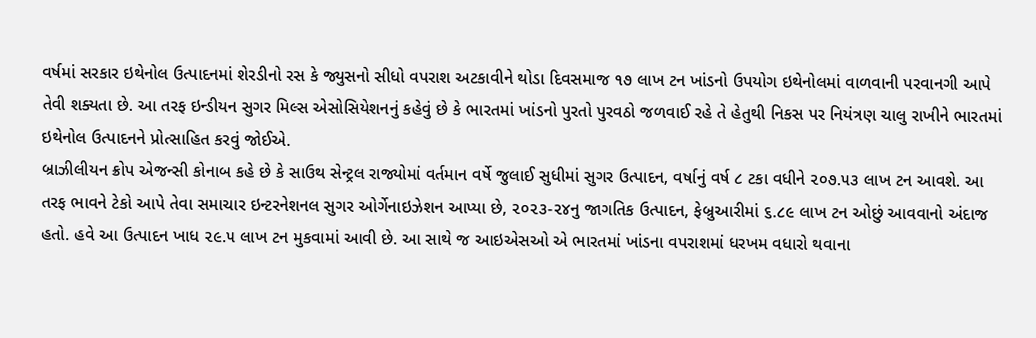વર્ષમાં સરકાર ઇથેનોલ ઉત્પાદનમાં શેરડીનો રસ કે જ્યુસનો સીધો વપરાશ અટકાવીને થોડા દિવસમાજ ૧૭ લાખ ટન ખાંડનો ઉપયોગ ઇથેનોલમાં વાળવાની પરવાનગી આપે તેવી શક્યતા છે. આ તરફ ઇન્ડીયન સુગર મિલ્સ એસોસિયેશનનું કહેવું છે કે ભારતમાં ખાંડનો પુરતો પુરવઠો જળવાઈ રહે તે હેતુથી નિકસ પર નિયંત્રણ ચાલુ રાખીને ભારતમાં ઇથેનોલ ઉત્પાદનને પ્રોત્સાહિત કરવું જોઈએ.
બ્રાઝીલીયન ક્રોપ એજન્સી કોનાબ કહે છે કે સાઉથ સેન્ટ્રલ રાજ્યોમાં વર્તમાન વર્ષે જુલાઈ સુધીમાં સુગર ઉત્પાદન, વર્ષાનું વર્ષ ૮ ટકા વધીને ૨૦૭.૫૩ લાખ ટન આવશે. આ તરફ ભાવને ટેકો આપે તેવા સમાચાર ઇન્ટરનેશનલ સુગર ઓર્ગેનાઇઝેશન આપ્યા છે, ૨૦૨૩-૨૪નુ જાગતિક ઉત્પાદન, ફેબ્રુઆરીમાં ૬.૮૯ લાખ ટન ઓછું આવવાનો અંદાજ હતો. હવે આ ઉત્પાદન ખાધ ૨૯.૫ લાખ ટન મુકવામાં આવી છે. આ સાથે જ આઇએસઓ એ ભારતમાં ખાંડના વપરાશમાં ધરખમ વધારો થવાના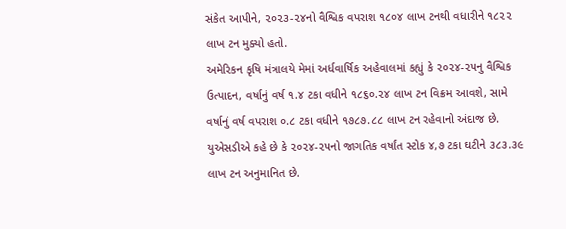સંકેત આપીને, ૨૦૨૩-૨૪નો વૈશ્વિક વપરાશ ૧૮૦૪ લાખ ટનથી વધારીને ૧૮૨૨ લાખ ટન મુક્યો હતો.
અમેરિકન કૃષિ મંત્રાલયે મેમાં અર્ધવાર્ષિક અહેવાલમાં કહ્યું કે ૨૦૨૪-૨૫નુ વૈશ્વિક ઉત્પાદન, વર્ષાનું વર્ષ ૧.૪ ટકા વધીને ૧૮૬૦.૨૪ લાખ ટન વિક્રમ આવશે, સામે વર્ષાનું વર્ષ વપરાશ ૦.૮ ટકા વધીને ૧૭૮૭.૮૮ લાખ ટન રહેવાનો અંદાજ છે. યુએસડીએ કહે છે કે ૨૦૨૪-૨૫નો જાગતિક વર્ષાંત સ્ટોક ૪,૭ ટકા ઘટીને ૩૮૩.૩૯ લાખ ટન અનુમાનિત છે.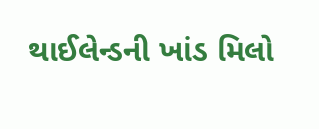થાઈલેન્ડની ખાંડ મિલો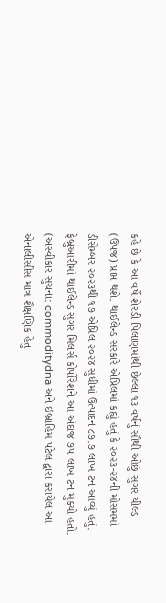કહે છે કે આ વર્ષે શેરડી પિલાણમાંથી છેલ્લા ૧૩ વર્ષનું સૌથી ઓછું સુગર યીલ્ડ (ઉપજ) પ્રાપ્ત થશે. થાઈલેન્ડ સરકારે એપ્રિલમાં કહ્યું હતું કે ૨૦૨૩-૨૪ની મોસમમાં ડીસેમ્બર ૨૦૨૩થી ૧૭ એપ્રિલ ૨૦૨૪ સુધીમાં ઉત્પાદન ૮૭.૭ લાખ ટન આવ્યું હતું. ફેબ્રુઆરીમાં થાઈલેન્ડ સુગર મિલર્સ કોર્પોરેશને આ અંદાજ ૭૫ લાખ ટન મુક્યો હતો.
(અસ્વીકાર સુચના: commoditydna અને ઇબ્રાહિમ પટેલ દ્વારા કરાયેલ આ એનાલીસીસ માત્ર શૈક્ષણિક હેતુ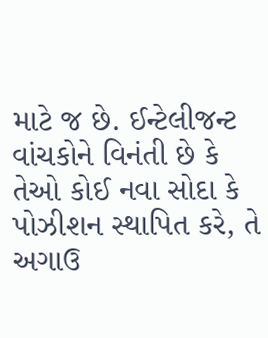માટે જ છે. ઈન્ટેલીજન્ટ વાંચકોને વિનંતી છે કે તેઓ કોઈ નવા સોદા કે પોઝીશન સ્થાપિત કરે, તે અગાઉ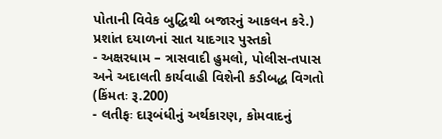પોતાની વિવેક બુદ્ધિથી બજારનું આકલન કરે.)
પ્રશાંત દયાળનાં સાત યાદગાર પુસ્તકો
- અક્ષરધામ – ત્રાસવાદી હુમલો, પોલીસ-તપાસ અને અદાલતી કાર્યવાહી વિશેની કડીબદ્ધ વિગતો (કિંમતઃ રૂ.200)
- લતીફઃ દારૂબંધીનું અર્થકારણ, કોમવાદનું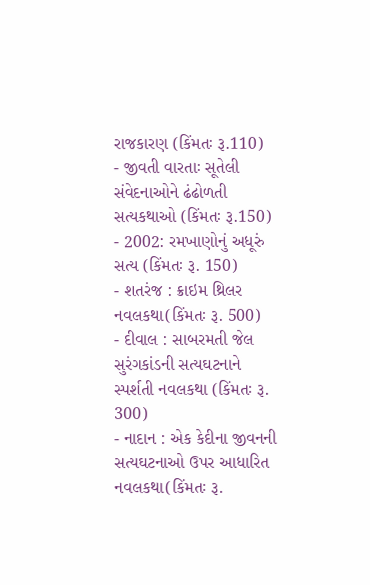રાજકારણ (કિંમતઃ રૂ.110)
- જીવતી વારતાઃ સૂતેલી સંવેદનાઓને ઢંઢોળતી સત્યકથાઓ (કિંમતઃ રૂ.150)
- 2002: રમખાણોનું અધૂરું સત્ય (કિંમતઃ રૂ. 150)
- શતરંજ : ક્રાઇમ થ્રિલર નવલકથા(કિંમતઃ રૂ. 500)
- દીવાલ : સાબરમતી જેલ સુરંગકાંડની સત્યઘટનાને સ્પર્શતી નવલકથા (કિંમતઃ રૂ. 300)
- નાદાન : એક કેદીના જીવનની સત્યઘટનાઓ ઉપર આધારિત નવલકથા(કિંમતઃ રૂ.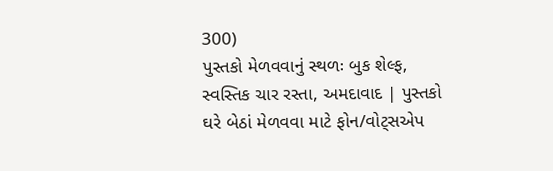300)
પુસ્તકો મેળવવાનું સ્થળઃ બુક શેલ્ફ, સ્વસ્તિક ચાર રસ્તા, અમદાવાદ | પુસ્તકો ઘરે બેઠાં મેળવવા માટે ફોન/વોટ્સએપ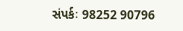સંપર્કઃ 98252 90796